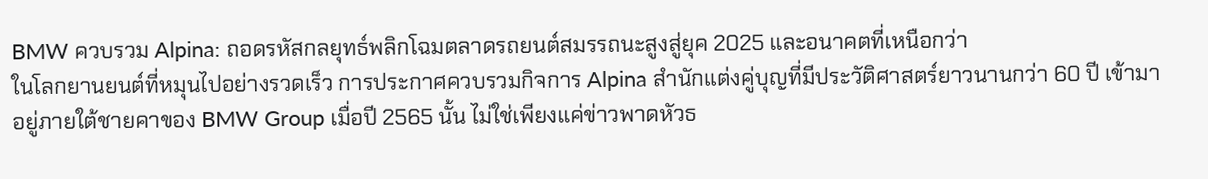BMW ควบรวม Alpina: ถอดรหัสกลยุทธ์พลิกโฉมตลาดรถยนต์สมรรถนะสูงสู่ยุค 2025 และอนาคตที่เหนือกว่า
ในโลกยานยนต์ที่หมุนไปอย่างรวดเร็ว การประกาศควบรวมกิจการ Alpina สำนักแต่งคู่บุญที่มีประวัติศาสตร์ยาวนานกว่า 60 ปี เข้ามาอยู่ภายใต้ชายคาของ BMW Group เมื่อปี 2565 นั้น ไม่ใช่เพียงแค่ข่าวพาดหัวธ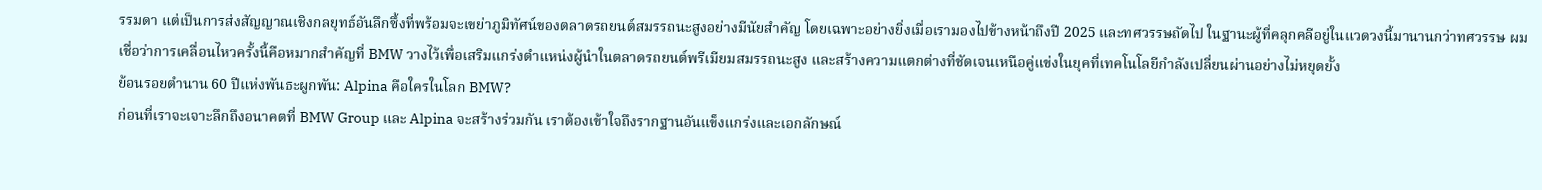รรมดา แต่เป็นการส่งสัญญาณเชิงกลยุทธ์อันลึกซึ้งที่พร้อมจะเขย่าภูมิทัศน์ของตลาดรถยนต์สมรรถนะสูงอย่างมีนัยสำคัญ โดยเฉพาะอย่างยิ่งเมื่อเรามองไปข้างหน้าถึงปี 2025 และทศวรรษถัดไป ในฐานะผู้ที่คลุกคลีอยู่ในแวดวงนี้มานานกว่าทศวรรษ ผมเชื่อว่าการเคลื่อนไหวครั้งนี้คือหมากสำคัญที่ BMW วางไว้เพื่อเสริมแกร่งตำแหน่งผู้นำในตลาดรถยนต์พรีเมียมสมรรถนะสูง และสร้างความแตกต่างที่ชัดเจนเหนือคู่แข่งในยุคที่เทคโนโลยีกำลังเปลี่ยนผ่านอย่างไม่หยุดยั้ง
ย้อนรอยตำนาน 60 ปีแห่งพันธะผูกพัน: Alpina คือใครในโลก BMW?
ก่อนที่เราจะเจาะลึกถึงอนาคตที่ BMW Group และ Alpina จะสร้างร่วมกัน เราต้องเข้าใจถึงรากฐานอันแข็งแกร่งและเอกลักษณ์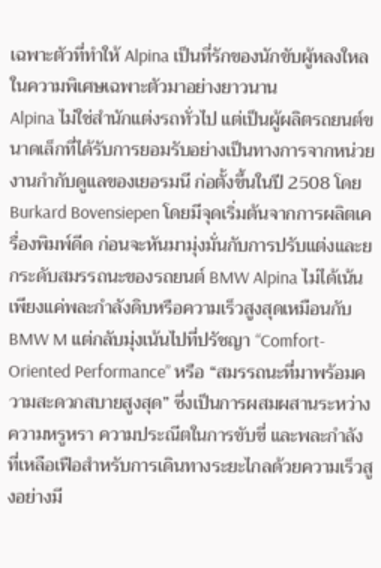เฉพาะตัวที่ทำให้ Alpina เป็นที่รักของนักขับผู้หลงใหลในความพิเศษเฉพาะตัวมาอย่างยาวนาน
Alpina ไม่ใช่สำนักแต่งรถทั่วไป แต่เป็นผู้ผลิตรถยนต์ขนาดเล็กที่ได้รับการยอมรับอย่างเป็นทางการจากหน่วยงานกำกับดูแลของเยอรมนี ก่อตั้งขึ้นในปี 2508 โดย Burkard Bovensiepen โดยมีจุดเริ่มต้นจากการผลิตเครื่องพิมพ์ดีด ก่อนจะหันมามุ่งมั่นกับการปรับแต่งและยกระดับสมรรถนะของรถยนต์ BMW Alpina ไม่ได้เน้นเพียงแค่พละกำลังดิบหรือความเร็วสูงสุดเหมือนกับ BMW M แต่กลับมุ่งเน้นไปที่ปรัชญา “Comfort-Oriented Performance” หรือ “สมรรถนะที่มาพร้อมความสะดวกสบายสูงสุด” ซึ่งเป็นการผสมผสานระหว่างความหรูหรา ความประณีตในการขับขี่ และพละกำลังที่เหลือเฟือสำหรับการเดินทางระยะไกลด้วยความเร็วสูงอย่างมี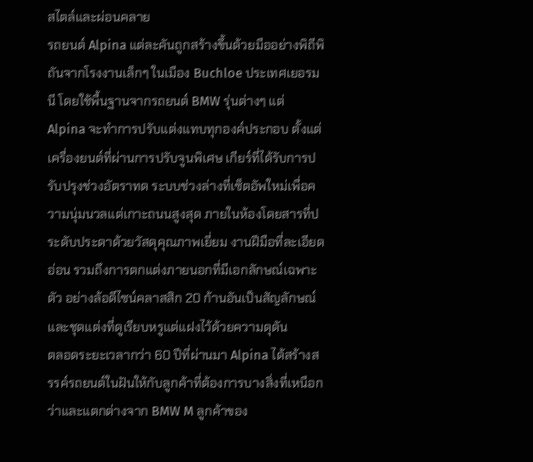สไตล์และผ่อนคลาย
รถยนต์ Alpina แต่ละคันถูกสร้างขึ้นด้วยมืออย่างพิถีพิถันจากโรงงานเล็กๆ ในเมือง Buchloe ประเทศเยอรมนี โดยใช้พื้นฐานจากรถยนต์ BMW รุ่นต่างๆ แต่ Alpina จะทำการปรับแต่งแทบทุกองค์ประกอบ ตั้งแต่เครื่องยนต์ที่ผ่านการปรับจูนพิเศษ เกียร์ที่ได้รับการปรับปรุงช่วงอัตราทด ระบบช่วงล่างที่เซ็ตอัพใหม่เพื่อความนุ่มนวลแต่เกาะถนนสูงสุด ภายในห้องโดยสารที่ประดับประดาด้วยวัสดุคุณภาพเยี่ยม งานฝีมือที่ละเอียดอ่อน รวมถึงการตกแต่งภายนอกที่มีเอกลักษณ์เฉพาะตัว อย่างล้อดีไซน์คลาสสิก 20 ก้านอันเป็นสัญลักษณ์ และชุดแต่งที่ดูเรียบหรูแต่แฝงไว้ด้วยความดุดัน
ตลอดระยะเวลากว่า 60 ปีที่ผ่านมา Alpina ได้สร้างสรรค์รถยนต์ในฝันให้กับลูกค้าที่ต้องการบางสิ่งที่เหนือกว่าและแตกต่างจาก BMW M ลูกค้าของ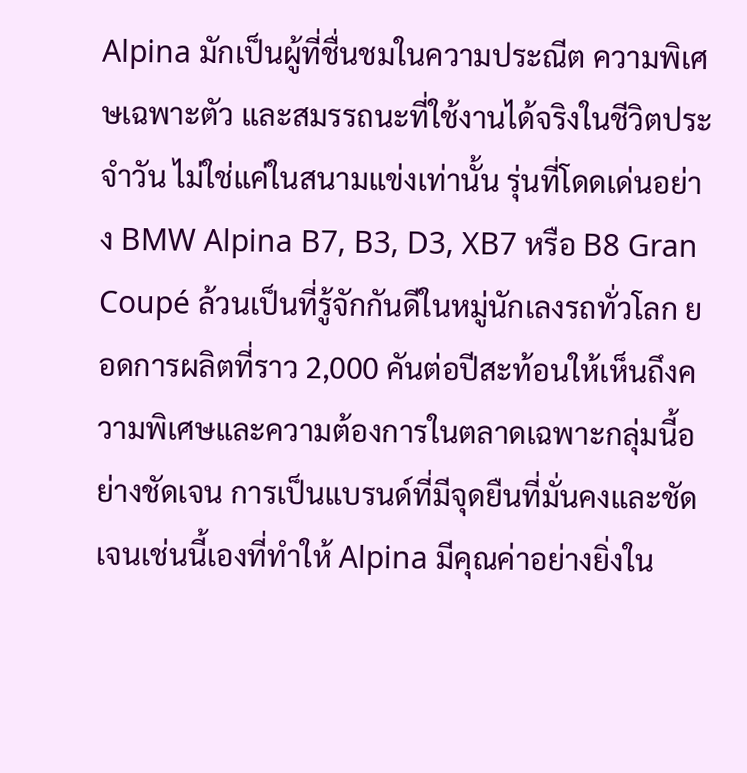Alpina มักเป็นผู้ที่ชื่นชมในความประณีต ความพิเศษเฉพาะตัว และสมรรถนะที่ใช้งานได้จริงในชีวิตประจำวัน ไม่ใช่แค่ในสนามแข่งเท่านั้น รุ่นที่โดดเด่นอย่าง BMW Alpina B7, B3, D3, XB7 หรือ B8 Gran Coupé ล้วนเป็นที่รู้จักกันดีในหมู่นักเลงรถทั่วโลก ยอดการผลิตที่ราว 2,000 คันต่อปีสะท้อนให้เห็นถึงความพิเศษและความต้องการในตลาดเฉพาะกลุ่มนี้อย่างชัดเจน การเป็นแบรนด์ที่มีจุดยืนที่มั่นคงและชัดเจนเช่นนี้เองที่ทำให้ Alpina มีคุณค่าอย่างยิ่งใน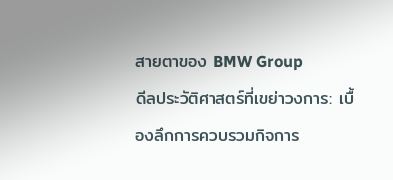สายตาของ BMW Group
ดีลประวัติศาสตร์ที่เขย่าวงการ: เบื้องลึกการควบรวมกิจการ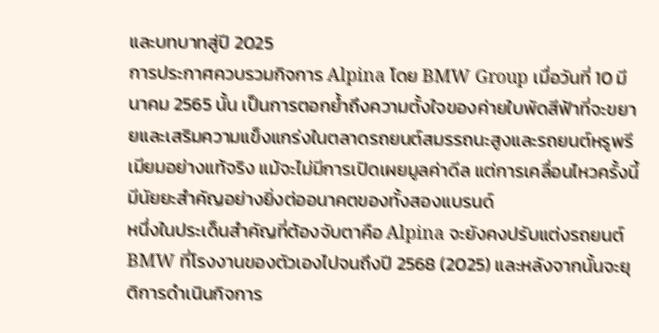และบทบาทสู่ปี 2025
การประกาศควบรวมกิจการ Alpina โดย BMW Group เมื่อวันที่ 10 มีนาคม 2565 นั้น เป็นการตอกย้ำถึงความตั้งใจของค่ายใบพัดสีฟ้าที่จะขยายและเสริมความแข็งแกร่งในตลาดรถยนต์สมรรถนะสูงและรถยนต์หรูพรีเมียมอย่างแท้จริง แม้จะไม่มีการเปิดเผยมูลค่าดีล แต่การเคลื่อนไหวครั้งนี้มีนัยยะสำคัญอย่างยิ่งต่ออนาคตของทั้งสองแบรนด์
หนึ่งในประเด็นสำคัญที่ต้องจับตาคือ Alpina จะยังคงปรับแต่งรถยนต์ BMW ที่โรงงานของตัวเองไปจนถึงปี 2568 (2025) และหลังจากนั้นจะยุติการดำเนินกิจการ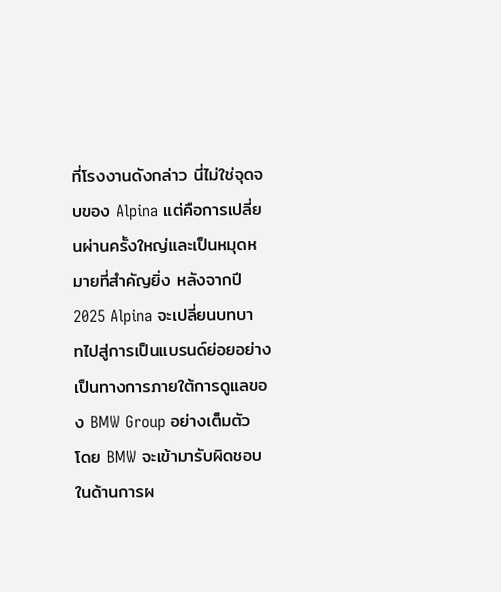ที่โรงงานดังกล่าว นี่ไม่ใช่จุดจบของ Alpina แต่คือการเปลี่ยนผ่านครั้งใหญ่และเป็นหมุดหมายที่สำคัญยิ่ง หลังจากปี 2025 Alpina จะเปลี่ยนบทบาทไปสู่การเป็นแบรนด์ย่อยอย่างเป็นทางการภายใต้การดูแลของ BMW Group อย่างเต็มตัว โดย BMW จะเข้ามารับผิดชอบในด้านการผ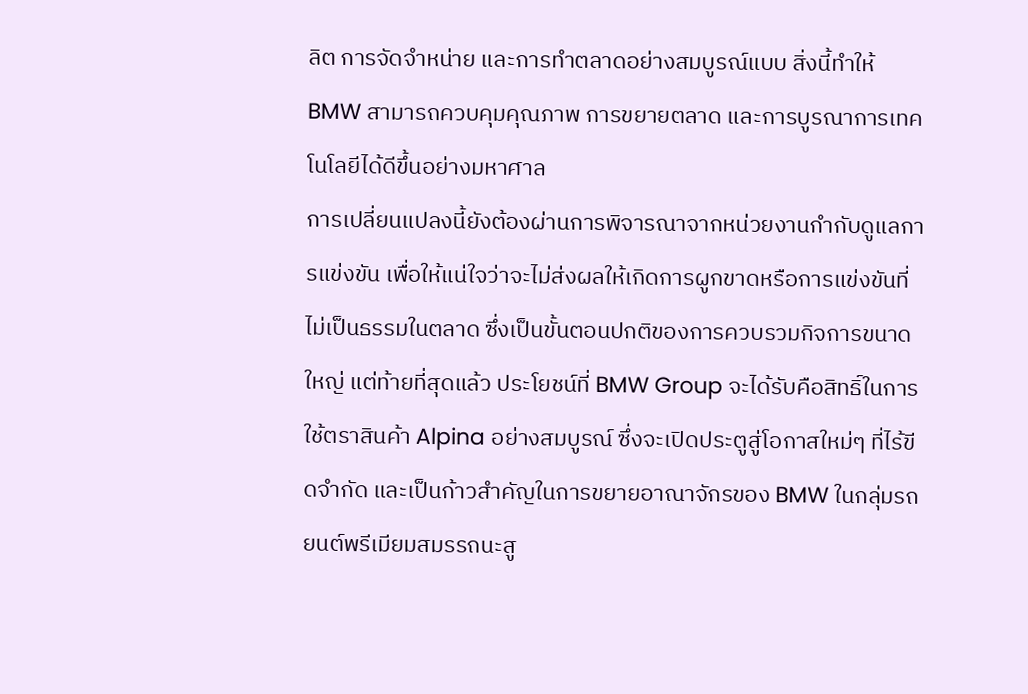ลิต การจัดจำหน่าย และการทำตลาดอย่างสมบูรณ์แบบ สิ่งนี้ทำให้ BMW สามารถควบคุมคุณภาพ การขยายตลาด และการบูรณาการเทคโนโลยีได้ดีขึ้นอย่างมหาศาล
การเปลี่ยนแปลงนี้ยังต้องผ่านการพิจารณาจากหน่วยงานกำกับดูแลการแข่งขัน เพื่อให้แน่ใจว่าจะไม่ส่งผลให้เกิดการผูกขาดหรือการแข่งขันที่ไม่เป็นธรรมในตลาด ซึ่งเป็นขั้นตอนปกติของการควบรวมกิจการขนาดใหญ่ แต่ท้ายที่สุดแล้ว ประโยชน์ที่ BMW Group จะได้รับคือสิทธิ์ในการใช้ตราสินค้า Alpina อย่างสมบูรณ์ ซึ่งจะเปิดประตูสู่โอกาสใหม่ๆ ที่ไร้ขีดจำกัด และเป็นก้าวสำคัญในการขยายอาณาจักรของ BMW ในกลุ่มรถยนต์พรีเมียมสมรรถนะสู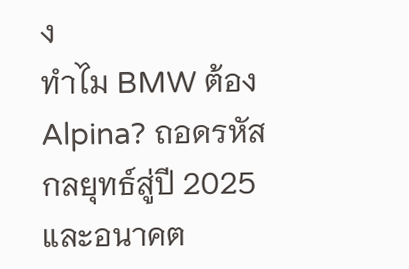ง
ทำไม BMW ต้อง Alpina? ถอดรหัสกลยุทธ์สู่ปี 2025 และอนาคต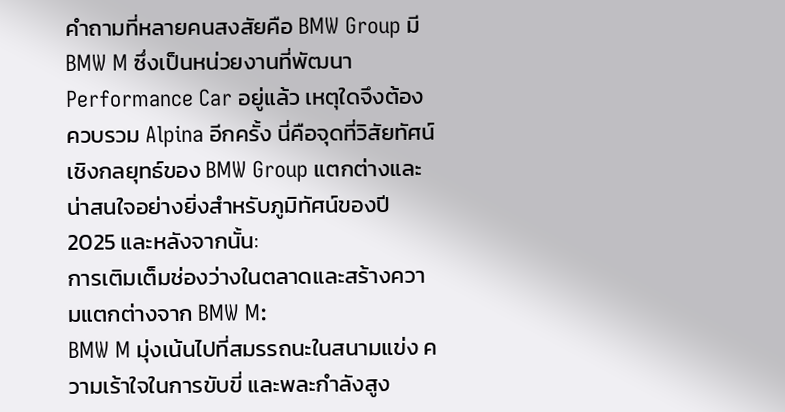คำถามที่หลายคนสงสัยคือ BMW Group มี BMW M ซึ่งเป็นหน่วยงานที่พัฒนา Performance Car อยู่แล้ว เหตุใดจึงต้องควบรวม Alpina อีกครั้ง นี่คือจุดที่วิสัยทัศน์เชิงกลยุทธ์ของ BMW Group แตกต่างและน่าสนใจอย่างยิ่งสำหรับภูมิทัศน์ของปี 2025 และหลังจากนั้น:
การเติมเต็มช่องว่างในตลาดและสร้างความแตกต่างจาก BMW M:
BMW M มุ่งเน้นไปที่สมรรถนะในสนามแข่ง ความเร้าใจในการขับขี่ และพละกำลังสูง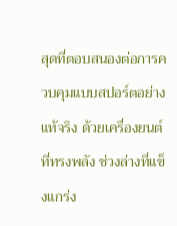สุดที่ตอบสนองต่อการควบคุมแบบสปอร์ตอย่างแท้จริง ด้วยเครื่องยนต์ที่ทรงพลัง ช่วงล่างที่แข็งแกร่ง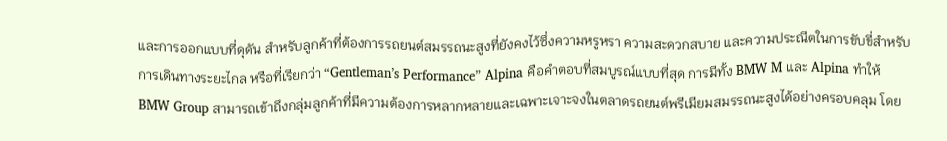และการออกแบบที่ดุดัน สำหรับลูกค้าที่ต้องการรถยนต์สมรรถนะสูงที่ยังคงไว้ซึ่งความหรูหรา ความสะดวกสบาย และความประณีตในการขับขี่สำหรับการเดินทางระยะไกล หรือที่เรียกว่า “Gentleman’s Performance” Alpina คือคำตอบที่สมบูรณ์แบบที่สุด การมีทั้ง BMW M และ Alpina ทำให้ BMW Group สามารถเข้าถึงกลุ่มลูกค้าที่มีความต้องการหลากหลายและเฉพาะเจาะจงในตลาดรถยนต์พรีเมียมสมรรถนะสูงได้อย่างครอบคลุม โดย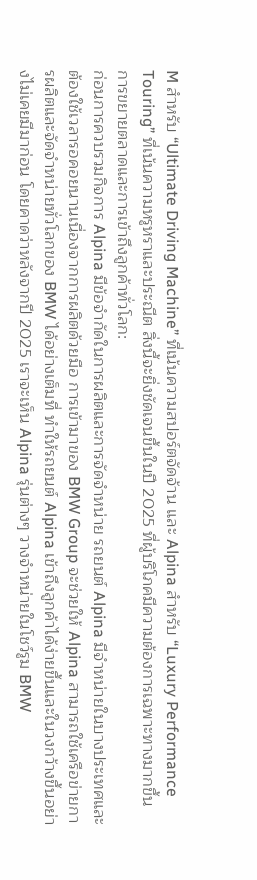M สำหรับ “Ultimate Driving Machine” ที่เน้นความสปอร์ตจัดจ้าน และ Alpina สำหรับ “Luxury Performance Touring” ที่เน้นความหรูหราและประณีต สิ่งนี้จะยิ่งชัดเจนขึ้นในปี 2025 ที่ผู้บริโภคมีความต้องการเฉพาะทางมากขึ้น
การขยายตลาดและการเข้าถึงลูกค้าทั่วโลก:
ก่อนการควบรวมกิจการ Alpina มีข้อจำกัดในการผลิตและการจัดจำหน่าย รถยนต์ Alpina มีจำหน่ายในบางประเทศและต้องใช้เวลารอคอยนานเนื่องจากการผลิตด้วยมือ การเข้ามาของ BMW Group จะช่วยให้ Alpina สามารถใช้เครือข่ายการผลิตและจัดจำหน่ายทั่วโลกของ BMW ได้อย่างเต็มที่ ทำให้รถยนต์ Alpina เข้าถึงลูกค้าได้ง่ายขึ้นและในวงกว้างขึ้นอย่างไม่เคยมีมาก่อน โดยคาดว่าหลังจากปี 2025 เราจะเห็น Alpina รุ่นต่างๆ วางจำหน่ายในโชว์รูม BMW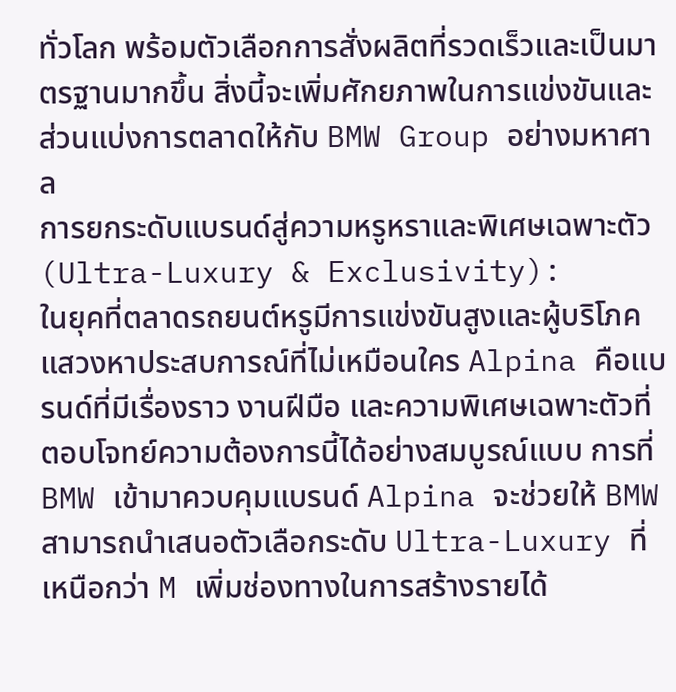ทั่วโลก พร้อมตัวเลือกการสั่งผลิตที่รวดเร็วและเป็นมาตรฐานมากขึ้น สิ่งนี้จะเพิ่มศักยภาพในการแข่งขันและส่วนแบ่งการตลาดให้กับ BMW Group อย่างมหาศาล
การยกระดับแบรนด์สู่ความหรูหราและพิเศษเฉพาะตัว (Ultra-Luxury & Exclusivity):
ในยุคที่ตลาดรถยนต์หรูมีการแข่งขันสูงและผู้บริโภคแสวงหาประสบการณ์ที่ไม่เหมือนใคร Alpina คือแบรนด์ที่มีเรื่องราว งานฝีมือ และความพิเศษเฉพาะตัวที่ตอบโจทย์ความต้องการนี้ได้อย่างสมบูรณ์แบบ การที่ BMW เข้ามาควบคุมแบรนด์ Alpina จะช่วยให้ BMW สามารถนำเสนอตัวเลือกระดับ Ultra-Luxury ที่เหนือกว่า M เพิ่มช่องทางในการสร้างรายได้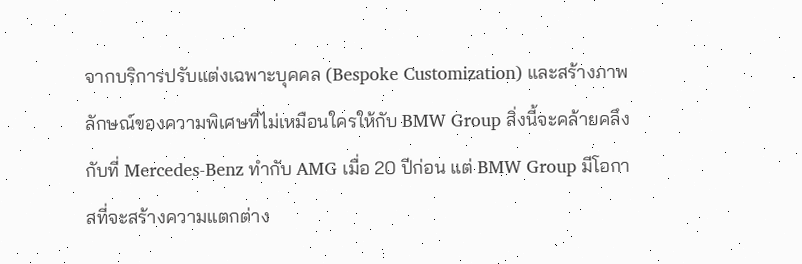จากบริการปรับแต่งเฉพาะบุคคล (Bespoke Customization) และสร้างภาพลักษณ์ของความพิเศษที่ไม่เหมือนใครให้กับ BMW Group สิ่งนี้จะคล้ายคลึงกับที่ Mercedes-Benz ทำกับ AMG เมื่อ 20 ปีก่อน แต่ BMW Group มีโอกาสที่จะสร้างความแตกต่าง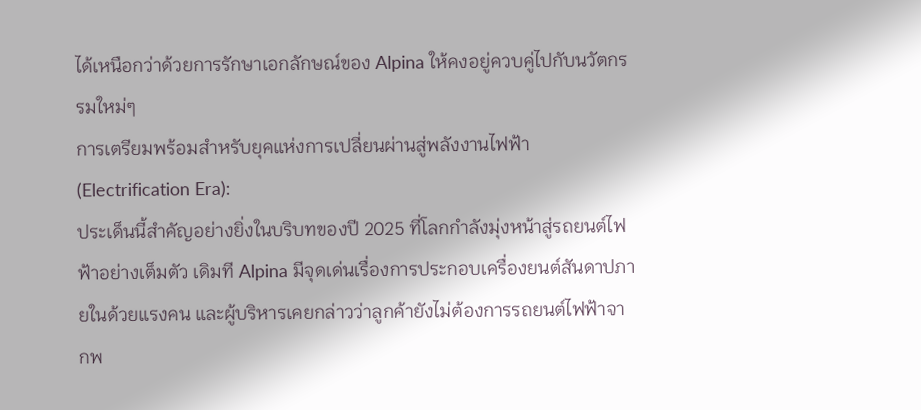ได้เหนือกว่าด้วยการรักษาเอกลักษณ์ของ Alpina ให้คงอยู่ควบคู่ไปกับนวัตกรรมใหม่ๆ
การเตรียมพร้อมสำหรับยุคแห่งการเปลี่ยนผ่านสู่พลังงานไฟฟ้า (Electrification Era):
ประเด็นนี้สำคัญอย่างยิ่งในบริบทของปี 2025 ที่โลกกำลังมุ่งหน้าสู่รถยนต์ไฟฟ้าอย่างเต็มตัว เดิมที Alpina มีจุดเด่นเรื่องการประกอบเครื่องยนต์สันดาปภายในด้วยแรงคน และผู้บริหารเคยกล่าวว่าลูกค้ายังไม่ต้องการรถยนต์ไฟฟ้าจากพ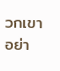วกเขา อย่า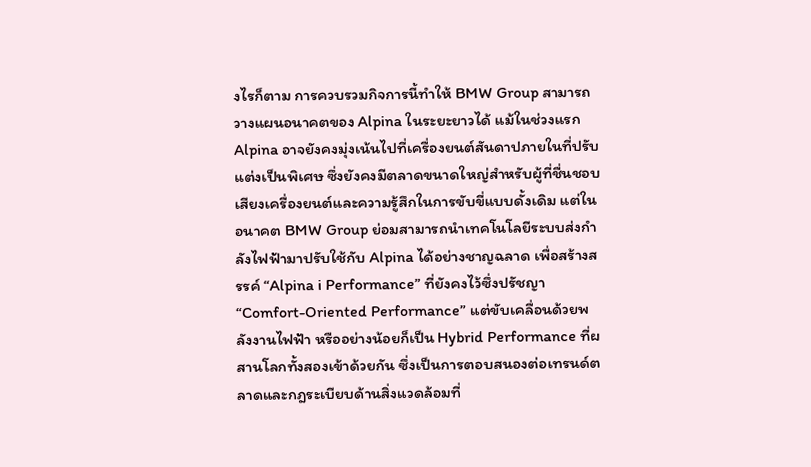งไรก็ตาม การควบรวมกิจการนี้ทำให้ BMW Group สามารถวางแผนอนาคตของ Alpina ในระยะยาวได้ แม้ในช่วงแรก Alpina อาจยังคงมุ่งเน้นไปที่เครื่องยนต์สันดาปภายในที่ปรับแต่งเป็นพิเศษ ซึ่งยังคงมีตลาดขนาดใหญ่สำหรับผู้ที่ชื่นชอบเสียงเครื่องยนต์และความรู้สึกในการขับขี่แบบดั้งเดิม แต่ในอนาคต BMW Group ย่อมสามารถนำเทคโนโลยีระบบส่งกำลังไฟฟ้ามาปรับใช้กับ Alpina ได้อย่างชาญฉลาด เพื่อสร้างสรรค์ “Alpina i Performance” ที่ยังคงไว้ซึ่งปรัชญา “Comfort-Oriented Performance” แต่ขับเคลื่อนด้วยพลังงานไฟฟ้า หรืออย่างน้อยก็เป็น Hybrid Performance ที่ผสานโลกทั้งสองเข้าด้วยกัน ซึ่งเป็นการตอบสนองต่อเทรนด์ตลาดและกฎระเบียบด้านสิ่งแวดล้อมที่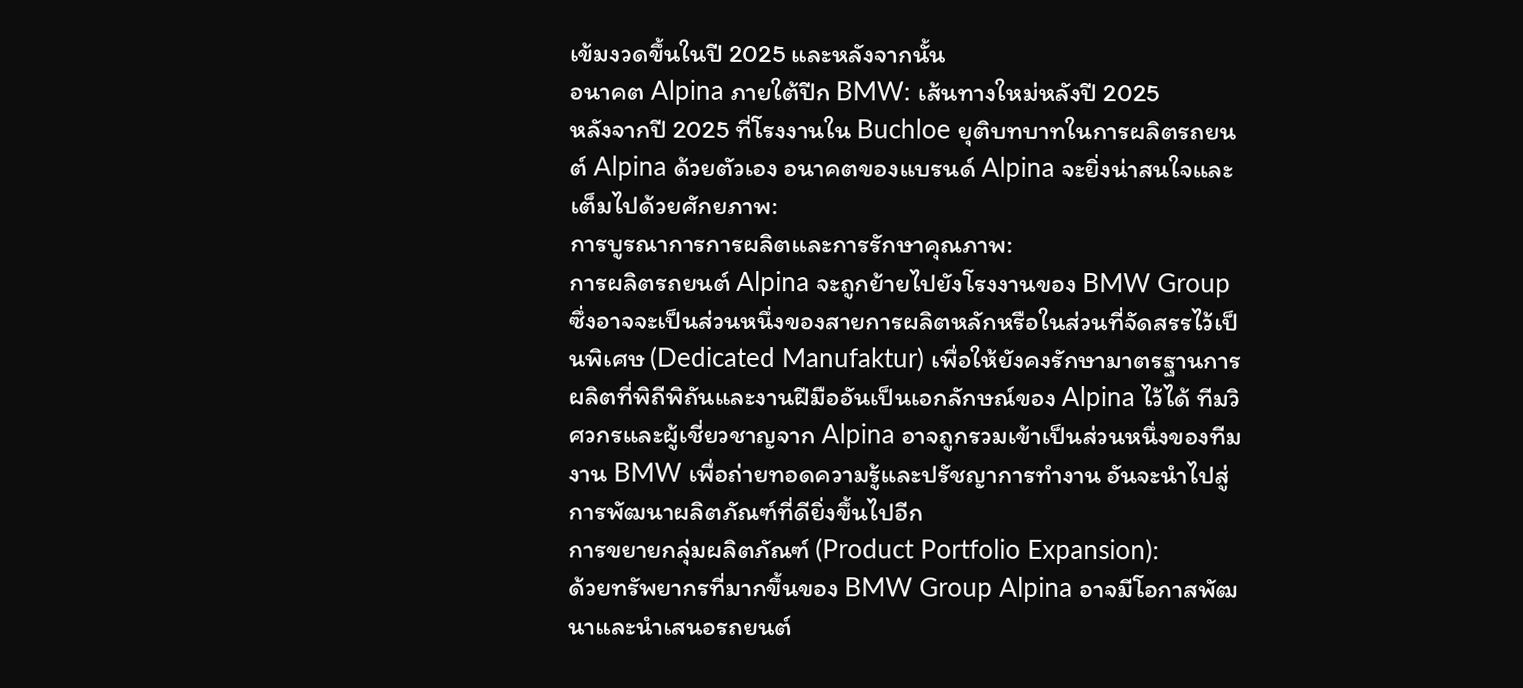เข้มงวดขึ้นในปี 2025 และหลังจากนั้น
อนาคต Alpina ภายใต้ปีก BMW: เส้นทางใหม่หลังปี 2025
หลังจากปี 2025 ที่โรงงานใน Buchloe ยุติบทบาทในการผลิตรถยนต์ Alpina ด้วยตัวเอง อนาคตของแบรนด์ Alpina จะยิ่งน่าสนใจและเต็มไปด้วยศักยภาพ:
การบูรณาการการผลิตและการรักษาคุณภาพ:
การผลิตรถยนต์ Alpina จะถูกย้ายไปยังโรงงานของ BMW Group ซึ่งอาจจะเป็นส่วนหนึ่งของสายการผลิตหลักหรือในส่วนที่จัดสรรไว้เป็นพิเศษ (Dedicated Manufaktur) เพื่อให้ยังคงรักษามาตรฐานการผลิตที่พิถีพิถันและงานฝีมืออันเป็นเอกลักษณ์ของ Alpina ไว้ได้ ทีมวิศวกรและผู้เชี่ยวชาญจาก Alpina อาจถูกรวมเข้าเป็นส่วนหนึ่งของทีมงาน BMW เพื่อถ่ายทอดความรู้และปรัชญาการทำงาน อันจะนำไปสู่การพัฒนาผลิตภัณฑ์ที่ดียิ่งขึ้นไปอีก
การขยายกลุ่มผลิตภัณฑ์ (Product Portfolio Expansion):
ด้วยทรัพยากรที่มากขึ้นของ BMW Group Alpina อาจมีโอกาสพัฒนาและนำเสนอรถยนต์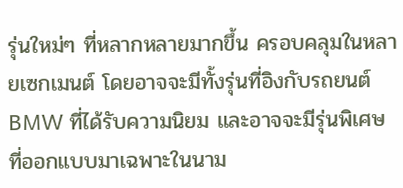รุ่นใหม่ๆ ที่หลากหลายมากขึ้น ครอบคลุมในหลายเซกเมนต์ โดยอาจจะมีทั้งรุ่นที่อิงกับรถยนต์ BMW ที่ได้รับความนิยม และอาจจะมีรุ่นพิเศษที่ออกแบบมาเฉพาะในนาม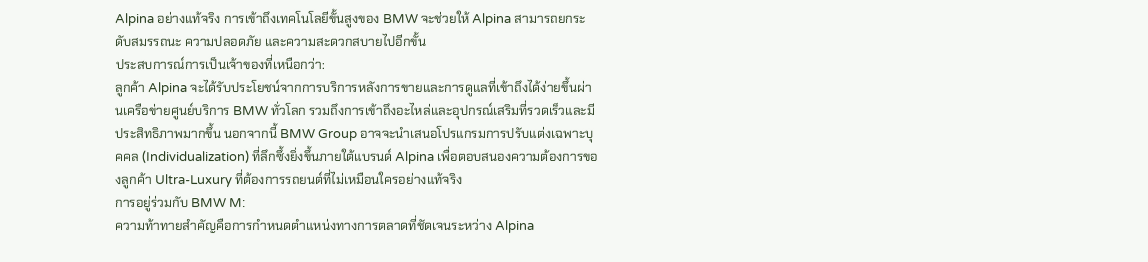Alpina อย่างแท้จริง การเข้าถึงเทคโนโลยีขั้นสูงของ BMW จะช่วยให้ Alpina สามารถยกระดับสมรรถนะ ความปลอดภัย และความสะดวกสบายไปอีกขั้น
ประสบการณ์การเป็นเจ้าของที่เหนือกว่า:
ลูกค้า Alpina จะได้รับประโยชน์จากการบริการหลังการขายและการดูแลที่เข้าถึงได้ง่ายขึ้นผ่านเครือข่ายศูนย์บริการ BMW ทั่วโลก รวมถึงการเข้าถึงอะไหล่และอุปกรณ์เสริมที่รวดเร็วและมีประสิทธิภาพมากขึ้น นอกจากนี้ BMW Group อาจจะนำเสนอโปรแกรมการปรับแต่งเฉพาะบุคคล (Individualization) ที่ลึกซึ้งยิ่งขึ้นภายใต้แบรนด์ Alpina เพื่อตอบสนองความต้องการของลูกค้า Ultra-Luxury ที่ต้องการรถยนต์ที่ไม่เหมือนใครอย่างแท้จริง
การอยู่ร่วมกับ BMW M:
ความท้าทายสำคัญคือการกำหนดตำแหน่งทางการตลาดที่ชัดเจนระหว่าง Alpina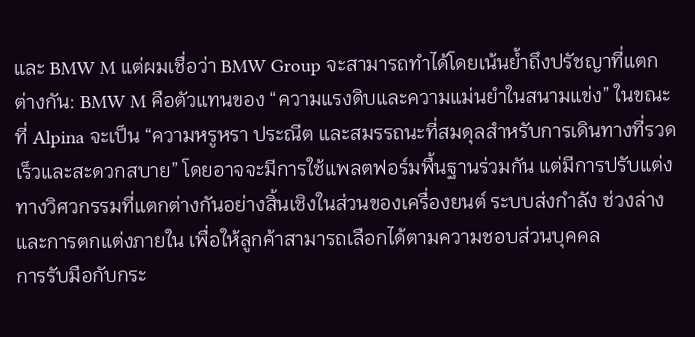และ BMW M แต่ผมเชื่อว่า BMW Group จะสามารถทำได้โดยเน้นย้ำถึงปรัชญาที่แตกต่างกัน: BMW M คือตัวแทนของ “ความแรงดิบและความแม่นยำในสนามแข่ง” ในขณะที่ Alpina จะเป็น “ความหรูหรา ประณีต และสมรรถนะที่สมดุลสำหรับการเดินทางที่รวดเร็วและสะดวกสบาย” โดยอาจจะมีการใช้แพลตฟอร์มพื้นฐานร่วมกัน แต่มีการปรับแต่งทางวิศวกรรมที่แตกต่างกันอย่างสิ้นเชิงในส่วนของเครื่องยนต์ ระบบส่งกำลัง ช่วงล่าง และการตกแต่งภายใน เพื่อให้ลูกค้าสามารถเลือกได้ตามความชอบส่วนบุคคล
การรับมือกับกระ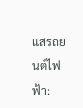แสรถยนต์ไฟฟ้า: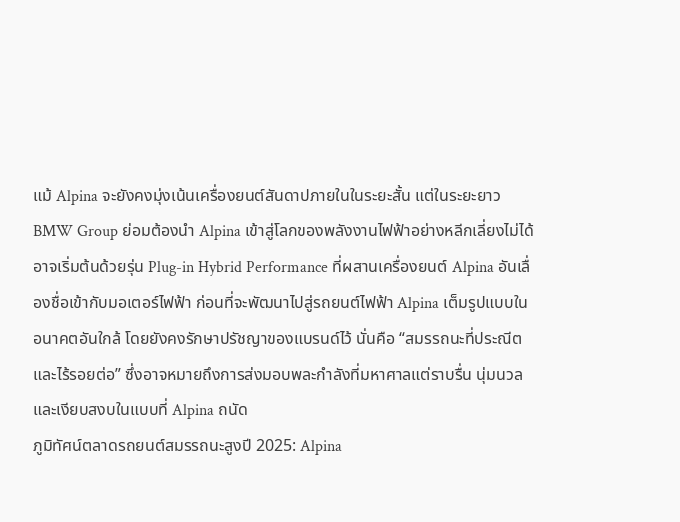แม้ Alpina จะยังคงมุ่งเน้นเครื่องยนต์สันดาปภายในในระยะสั้น แต่ในระยะยาว BMW Group ย่อมต้องนำ Alpina เข้าสู่โลกของพลังงานไฟฟ้าอย่างหลีกเลี่ยงไม่ได้ อาจเริ่มต้นด้วยรุ่น Plug-in Hybrid Performance ที่ผสานเครื่องยนต์ Alpina อันเลื่องชื่อเข้ากับมอเตอร์ไฟฟ้า ก่อนที่จะพัฒนาไปสู่รถยนต์ไฟฟ้า Alpina เต็มรูปแบบในอนาคตอันใกล้ โดยยังคงรักษาปรัชญาของแบรนด์ไว้ นั่นคือ “สมรรถนะที่ประณีตและไร้รอยต่อ” ซึ่งอาจหมายถึงการส่งมอบพละกำลังที่มหาศาลแต่ราบรื่น นุ่มนวล และเงียบสงบในแบบที่ Alpina ถนัด
ภูมิทัศน์ตลาดรถยนต์สมรรถนะสูงปี 2025: Alpina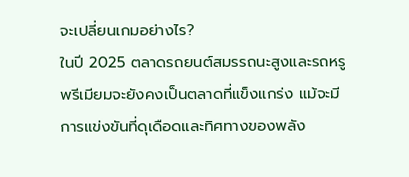จะเปลี่ยนเกมอย่างไร?
ในปี 2025 ตลาดรถยนต์สมรรถนะสูงและรถหรูพรีเมียมจะยังคงเป็นตลาดที่แข็งแกร่ง แม้จะมีการแข่งขันที่ดุเดือดและทิศทางของพลัง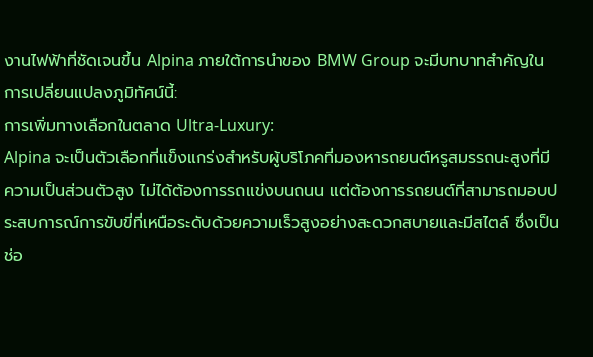งานไฟฟ้าที่ชัดเจนขึ้น Alpina ภายใต้การนำของ BMW Group จะมีบทบาทสำคัญในการเปลี่ยนแปลงภูมิทัศน์นี้:
การเพิ่มทางเลือกในตลาด Ultra-Luxury:
Alpina จะเป็นตัวเลือกที่แข็งแกร่งสำหรับผู้บริโภคที่มองหารถยนต์หรูสมรรถนะสูงที่มีความเป็นส่วนตัวสูง ไม่ได้ต้องการรถแข่งบนถนน แต่ต้องการรถยนต์ที่สามารถมอบประสบการณ์การขับขี่ที่เหนือระดับด้วยความเร็วสูงอย่างสะดวกสบายและมีสไตล์ ซึ่งเป็นช่อ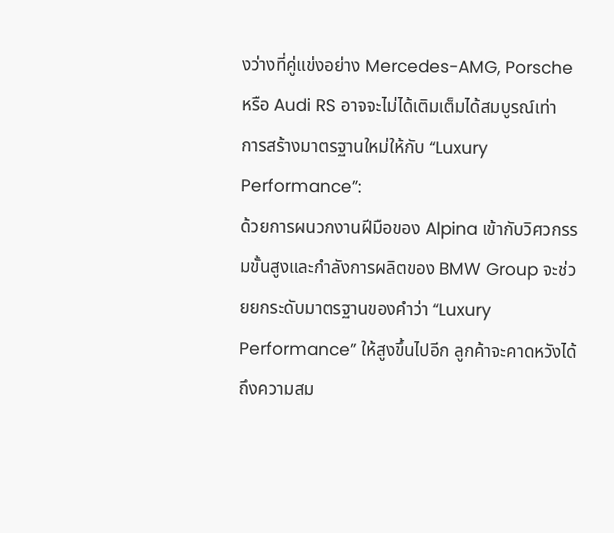งว่างที่คู่แข่งอย่าง Mercedes-AMG, Porsche หรือ Audi RS อาจจะไม่ได้เติมเต็มได้สมบูรณ์เท่า
การสร้างมาตรฐานใหม่ให้กับ “Luxury Performance”:
ด้วยการผนวกงานฝีมือของ Alpina เข้ากับวิศวกรรมขั้นสูงและกำลังการผลิตของ BMW Group จะช่วยยกระดับมาตรฐานของคำว่า “Luxury Performance” ให้สูงขึ้นไปอีก ลูกค้าจะคาดหวังได้ถึงความสม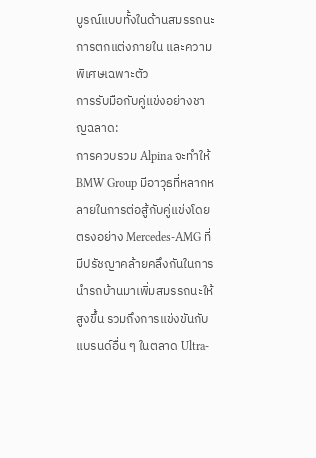บูรณ์แบบทั้งในด้านสมรรถนะ การตกแต่งภายใน และความพิเศษเฉพาะตัว
การรับมือกับคู่แข่งอย่างชาญฉลาด:
การควบรวม Alpina จะทำให้ BMW Group มีอาวุธที่หลากหลายในการต่อสู้กับคู่แข่งโดยตรงอย่าง Mercedes-AMG ที่มีปรัชญาคล้ายคลึงกันในการนำรถบ้านมาเพิ่มสมรรถนะให้สูงขึ้น รวมถึงการแข่งขันกับแบรนด์อื่น ๆ ในตลาด Ultra-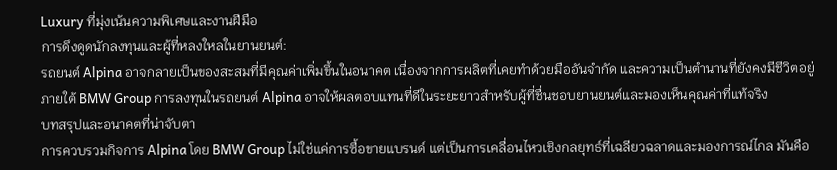Luxury ที่มุ่งเน้นความพิเศษและงานฝีมือ
การดึงดูดนักลงทุนและผู้ที่หลงใหลในยานยนต์:
รถยนต์ Alpina อาจกลายเป็นของสะสมที่มีคุณค่าเพิ่มขึ้นในอนาคต เนื่องจากการผลิตที่เคยทำด้วยมืออันจำกัด และความเป็นตำนานที่ยังคงมีชีวิตอยู่ภายใต้ BMW Group การลงทุนในรถยนต์ Alpina อาจให้ผลตอบแทนที่ดีในระยะยาวสำหรับผู้ที่ชื่นชอบยานยนต์และมองเห็นคุณค่าที่แท้จริง
บทสรุปและอนาคตที่น่าจับตา
การควบรวมกิจการ Alpina โดย BMW Group ไม่ใช่แค่การซื้อขายแบรนด์ แต่เป็นการเคลื่อนไหวเชิงกลยุทธ์ที่เฉลียวฉลาดและมองการณ์ไกล มันคือ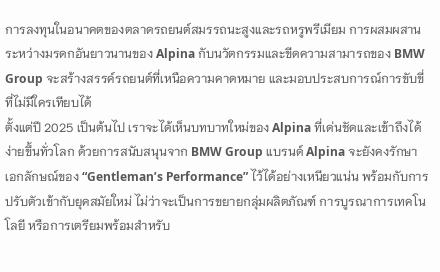การลงทุนในอนาคตของตลาดรถยนต์สมรรถนะสูงและรถหรูพรีเมียม การผสมผสานระหว่างมรดกอันยาวนานของ Alpina กับนวัตกรรมและขีดความสามารถของ BMW Group จะสร้างสรรค์รถยนต์ที่เหนือความคาดหมาย และมอบประสบการณ์การขับขี่ที่ไม่มีใครเทียบได้
ตั้งแต่ปี 2025 เป็นต้นไป เราจะได้เห็นบทบาทใหม่ของ Alpina ที่เด่นชัดและเข้าถึงได้ง่ายขึ้นทั่วโลก ด้วยการสนับสนุนจาก BMW Group แบรนด์ Alpina จะยังคงรักษาเอกลักษณ์ของ “Gentleman’s Performance” ไว้ได้อย่างเหนียวแน่น พร้อมกับการปรับตัวเข้ากับยุคสมัยใหม่ ไม่ว่าจะเป็นการขยายกลุ่มผลิตภัณฑ์ การบูรณาการเทคโนโลยี หรือการเตรียมพร้อมสำหรับ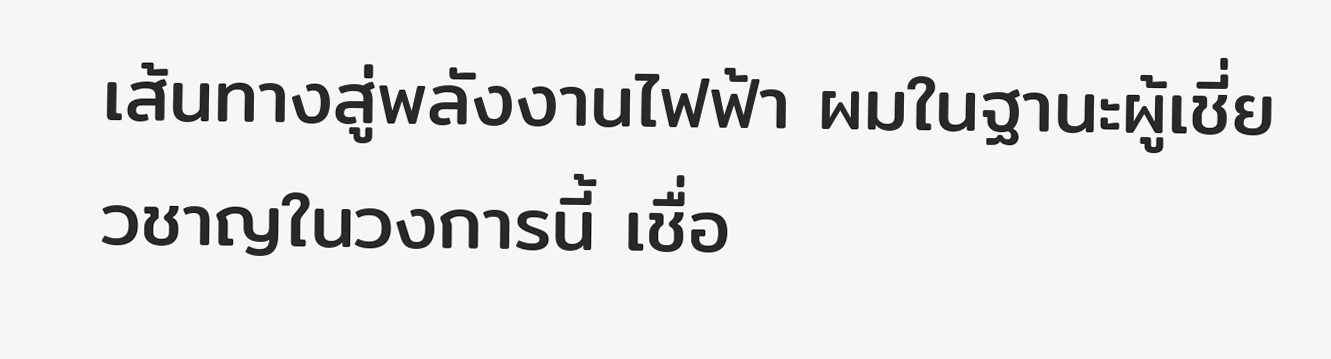เส้นทางสู่พลังงานไฟฟ้า ผมในฐานะผู้เชี่ยวชาญในวงการนี้ เชื่อ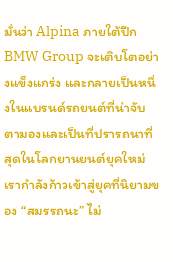มั่นว่า Alpina ภายใต้ปีก BMW Group จะเติบโตอย่างแข็งแกร่ง และกลายเป็นหนึ่งในแบรนด์รถยนต์ที่น่าจับตามองและเป็นที่ปรารถนาที่สุดในโลกยานยนต์ยุคใหม่
เรากำลังก้าวเข้าสู่ยุคที่นิยามของ “สมรรถนะ” ไม่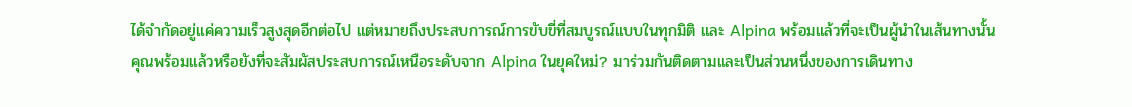ได้จำกัดอยู่แค่ความเร็วสูงสุดอีกต่อไป แต่หมายถึงประสบการณ์การขับขี่ที่สมบูรณ์แบบในทุกมิติ และ Alpina พร้อมแล้วที่จะเป็นผู้นำในเส้นทางนั้น
คุณพร้อมแล้วหรือยังที่จะสัมผัสประสบการณ์เหนือระดับจาก Alpina ในยุคใหม่? มาร่วมกันติดตามและเป็นส่วนหนึ่งของการเดินทาง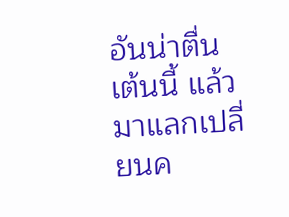อันน่าตื่นเต้นนี้ แล้วมาแลกเปลี่ยนค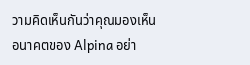วามคิดเห็นกันว่าคุณมองเห็นอนาคตของ Alpina อย่า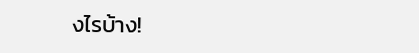งไรบ้าง!